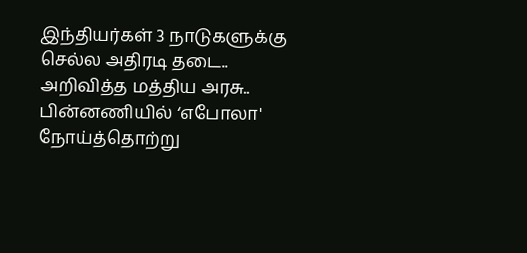இந்தியர்கள் 3 நாடுகளுக்கு செல்ல அதிரடி தடை.. அறிவித்த மத்திய அரசு.. பின்னணியில் ‘எபோலா' நோய்த்தொற்று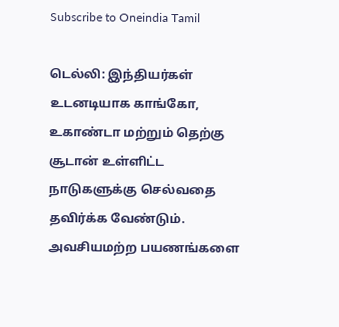Subscribe to Oneindia Tamil

டெல்லி: இந்தியர்கள் உடனடியாக காங்கோ, உகாண்டா மற்றும் தெற்கு சூடான் உள்ளிட்ட நாடுகளுக்கு செல்வதை தவிர்க்க வேண்டும். அவசியமற்ற பயணங்களை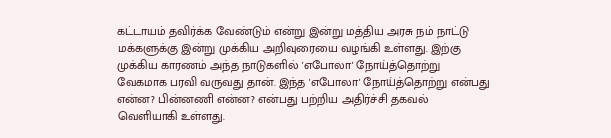கட்டாயம் தவிர்க்க வேண்டும் என்று இன்று மத்திய அரசு நம் நாட்டு மக்களுக்கு இன்று முக்கிய அறிவுரையை வழங்கி உள்ளது. இற்கு முக்கிய காரணம் அந்த நாடுகளில் 'எபோலா' நோய்த்தொற்று வேகமாக பரவி வருவது தான். இந்த 'எபோலா' நோய்த்தொற்று என்பது என்ன? பின்னணி என்ன? என்பது பற்றிய அதிர்ச்சி தகவல் வெளியாகி உள்ளது.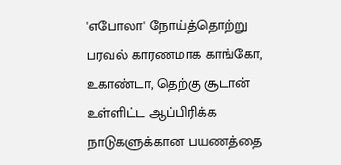'எபோலா' நோய்த்தொற்று பரவல் காரணமாக காங்கோ, உகாண்டா, தெற்கு சூடான் உள்ளிட்ட ஆப்பிரிக்க நாடுகளுக்கான பயணத்தை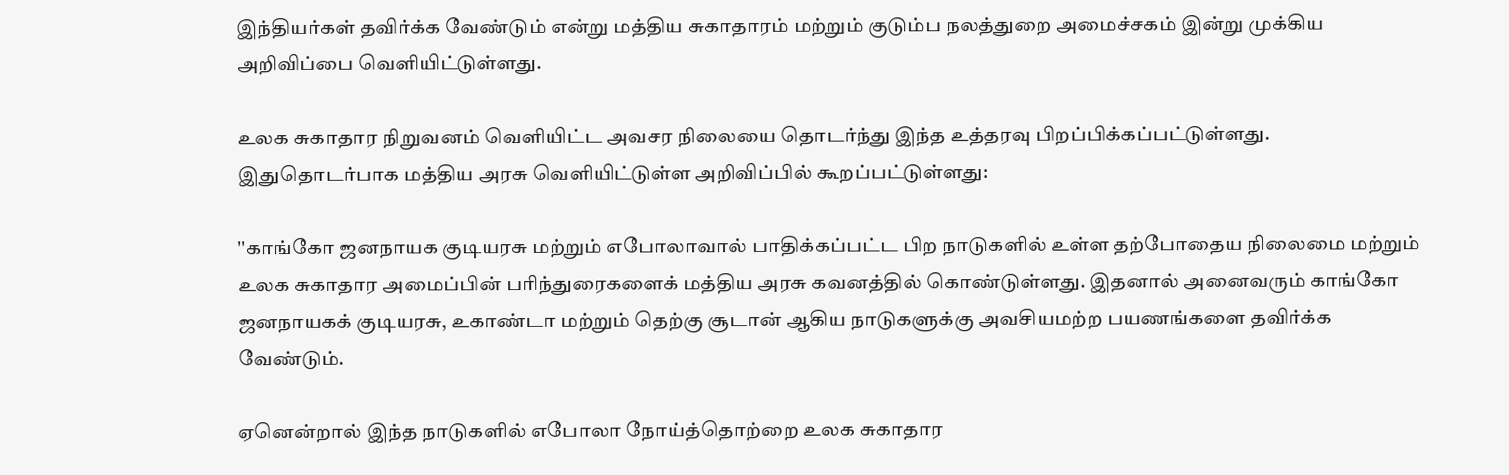இந்தியர்கள் தவிர்க்க வேண்டும் என்று மத்திய சுகாதாரம் மற்றும் குடும்ப நலத்துறை அமைச்சகம் இன்று முக்கிய அறிவிப்பை வெளியிட்டுள்ளது.

உலக சுகாதார நிறுவனம் வெளியிட்ட அவசர நிலையை தொடர்ந்து இந்த உத்தரவு பிறப்பிக்கப்பட்டுள்ளது. இதுதொடர்பாக மத்திய அரசு வெளியிட்டுள்ள அறிவிப்பில் கூறப்பட்டுள்ளது:

''காங்கோ ஜனநாயக குடியரசு மற்றும் எபோலாவால் பாதிக்கப்பட்ட பிற நாடுகளில் உள்ள தற்போதைய நிலைமை மற்றும் உலக சுகாதார அமைப்பின் பரிந்துரைகளைக் மத்திய அரசு கவனத்தில் கொண்டுள்ளது. இதனால் அனைவரும் காங்கோ ஜனநாயகக் குடியரசு, உகாண்டா மற்றும் தெற்கு சூடான் ஆகிய நாடுகளுக்கு அவசியமற்ற பயணங்களை தவிர்க்க வேண்டும்.

ஏனென்றால் இந்த நாடுகளில் எபோலா நோய்த்தொற்றை உலக சுகாதார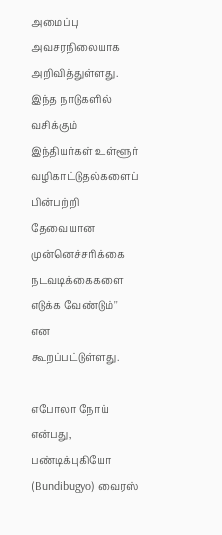அமைப்பு அவசரநிலையாக அறிவித்துள்ளது. இந்த நாடுகளில் வசிக்கும் இந்தியர்கள் உள்ளூர் வழிகாட்டுதல்களைப் பின்பற்றி தேவையான முன்னெச்சரிக்கை நடவடிக்கைகளை எடுக்க வேண்டும்'' என கூறப்பட்டுள்ளது.

எபோலா நோய் என்பது, பண்டிக்புகியோ (Bundibugyo) வைரஸ்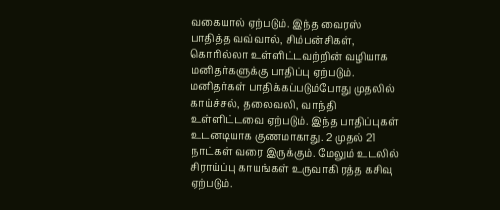வகையால் ஏற்படும். இந்த வைரஸ் பாதித்த வவ்வால், சிம்பன்சிகள், கொரில்லா உள்ளிட்டவற்றின் வழியாக மனிதர்களுக்கு பாதிப்பு ஏற்படும். மனிதர்கள் பாதிக்கப்படும்போது முதலில் காய்ச்சல், தலைவலி, வாந்தி உள்ளிட்டவை ஏற்படும். இந்த பாதிப்புகள் உடனடியாக குணமாகாது. 2 முதல் 21 நாட்கள் வரை இருக்கும். மேலும் உடலில் சிராய்ப்பு காயங்கள் உருவாகி ரத்த கசிவு ஏற்படும்.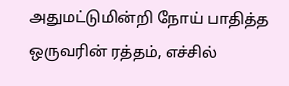அதுமட்டுமின்றி நோய் பாதித்த ஒருவரின் ரத்தம், எச்சில்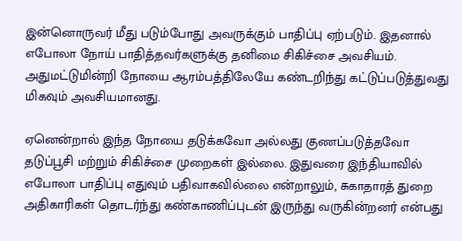இன்னொருவர் மீது படும்போது அவருக்கும் பாதிப்பு ஏற்படும். இதனால் எபோலா நோய் பாதித்தவர்களுக்கு தனிமை சிகிச்சை அவசியம். அதுமட்டுமின்றி நோயை ஆரம்பத்திலேயே கண்டறிந்து கட்டுப்படுத்துவது மிகவும் அவசியமானது.

ஏனென்றால் இந்த நோயை தடுக்கவோ அல்லது குணப்படுத்தவோ தடுப்பூசி மற்றும் சிகிச்சை முறைகள் இல்லை. இதுவரை இந்தியாவில் எபோலா பாதிப்பு எதுவும் பதிவாகவில்லை என்றாலும், சுகாதாரத் துறை அதிகாரிகள் தொடர்ந்து கண்காணிப்புடன் இருந்து வருகின்றனர் என்பது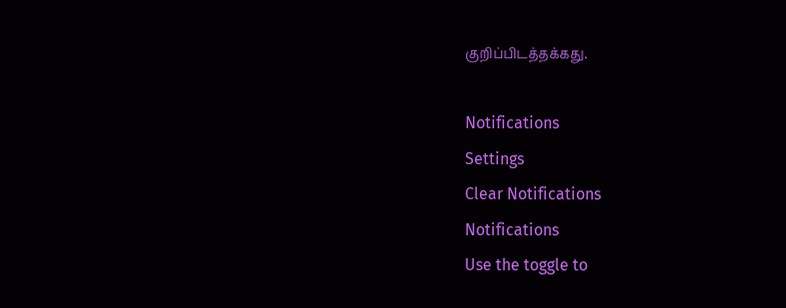குறிப்பிடத்தக்கது.

Notifications
Settings
Clear Notifications
Notifications
Use the toggle to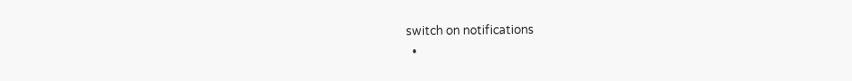switch on notifications
  •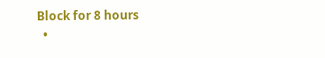Block for 8 hours
  •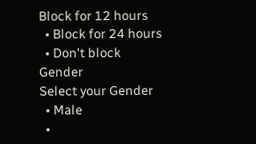Block for 12 hours
  • Block for 24 hours
  • Don't block
Gender
Select your Gender
  • Male
  •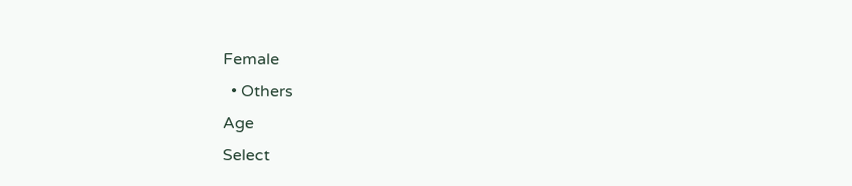Female
  • Others
Age
Select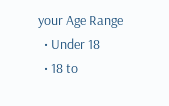your Age Range
  • Under 18
  • 18 to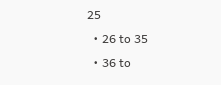25
  • 26 to 35
  • 36 to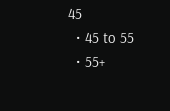45
  • 45 to 55
  • 55+